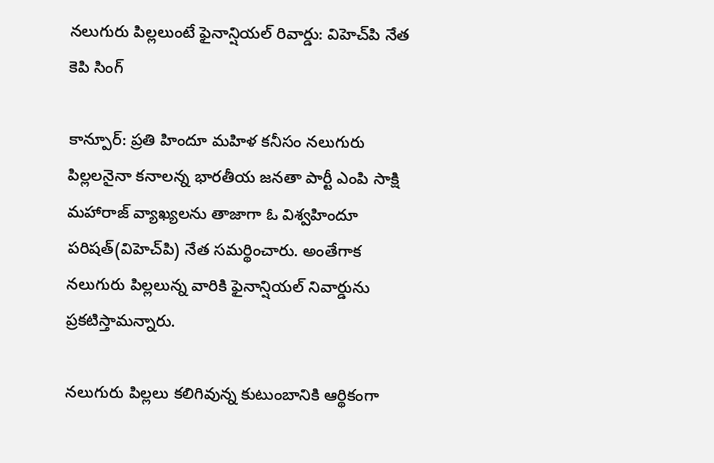నలుగురు పిల్లలుంటే ఫైనాన్షియల్ రివార్డు: విహెచ్‌పి నేత కెపి సింగ్

కాన్పూర్: ప్రతి హిందూ మహిళ కనీసం నలుగురు పిల్లలనైనా కనాలన్న భారతీయ జనతా పార్టీ ఎంపి సాక్షి మహారాజ్ వ్యాఖ్యలను తాజాగా ఓ విశ్వహిందూ పరిషత్(విహెచ్‌పి) నేత సమర్థించారు. అంతేగాక నలుగురు పిల్లలున్న వారికి ఫైనాన్షియల్ నివార్డును ప్రకటిస్తామన్నారు.

నలుగురు పిల్లలు కలిగివున్న కుటుంబానికి ఆర్థికంగా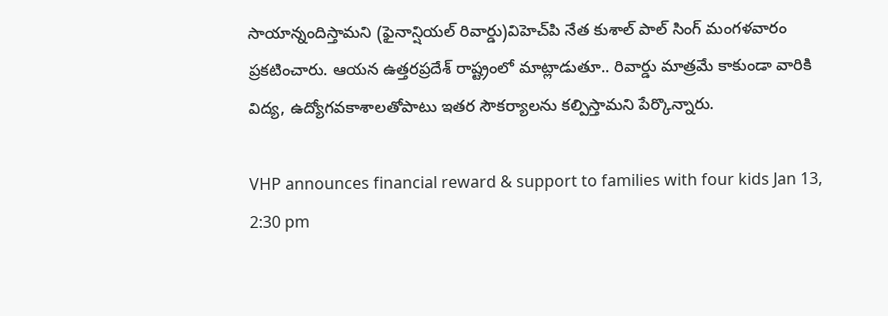సాయాన్నందిస్తామని (ఫైనాన్షియల్ రివార్డు)విహెచ్‌పి నేత కుశాల్ పాల్ సింగ్ మంగళవారం ప్రకటించారు. ఆయన ఉత్తరప్రదేశ్ రాష్ట్రంలో మాట్లాడుతూ.. రివార్డు మాత్రమే కాకుండా వారికి విద్య, ఉద్యోగవకాశాలతోపాటు ఇతర సౌకర్యాలను కల్పిస్తామని పేర్కొన్నారు.

VHP announces financial reward & support to families with four kids Jan 13, 2:30 pm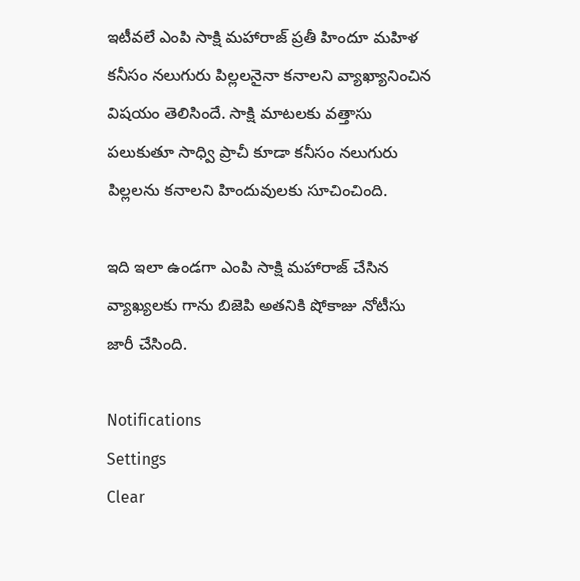ఇటీవలే ఎంపి సాక్షి మహారాజ్ ప్రతీ హిందూ మహిళ కనీసం నలుగురు పిల్లలనైనా కనాలని వ్యాఖ్యానించిన విషయం తెలిసిందే. సాక్షి మాటలకు వత్తాసు పలుకుతూ సాధ్వి ప్రాచీ కూడా కనీసం నలుగురు పిల్లలను కనాలని హిందువులకు సూచించింది.

ఇది ఇలా ఉండగా ఎంపి సాక్షి మహారాజ్ చేసిన వ్యాఖ్యలకు గాను బిజెపి అతనికి షోకాజు నోటీసు జారీ చేసింది.

Notifications
Settings
Clear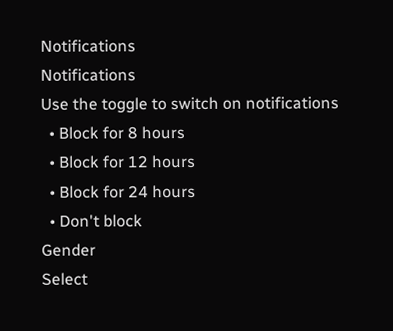Notifications
Notifications
Use the toggle to switch on notifications
  • Block for 8 hours
  • Block for 12 hours
  • Block for 24 hours
  • Don't block
Gender
Select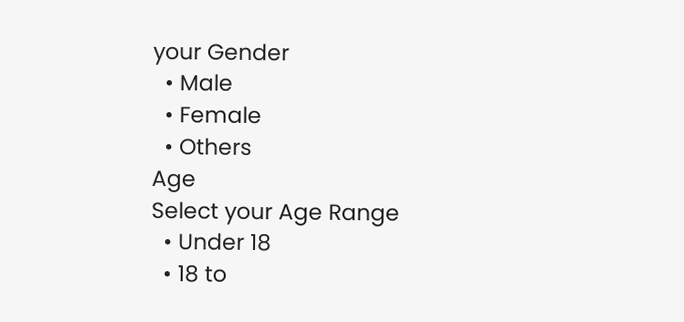your Gender
  • Male
  • Female
  • Others
Age
Select your Age Range
  • Under 18
  • 18 to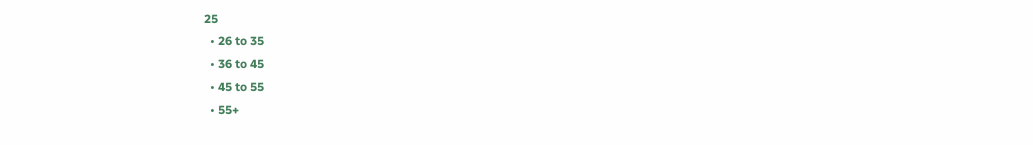25
  • 26 to 35
  • 36 to 45
  • 45 to 55
  • 55+